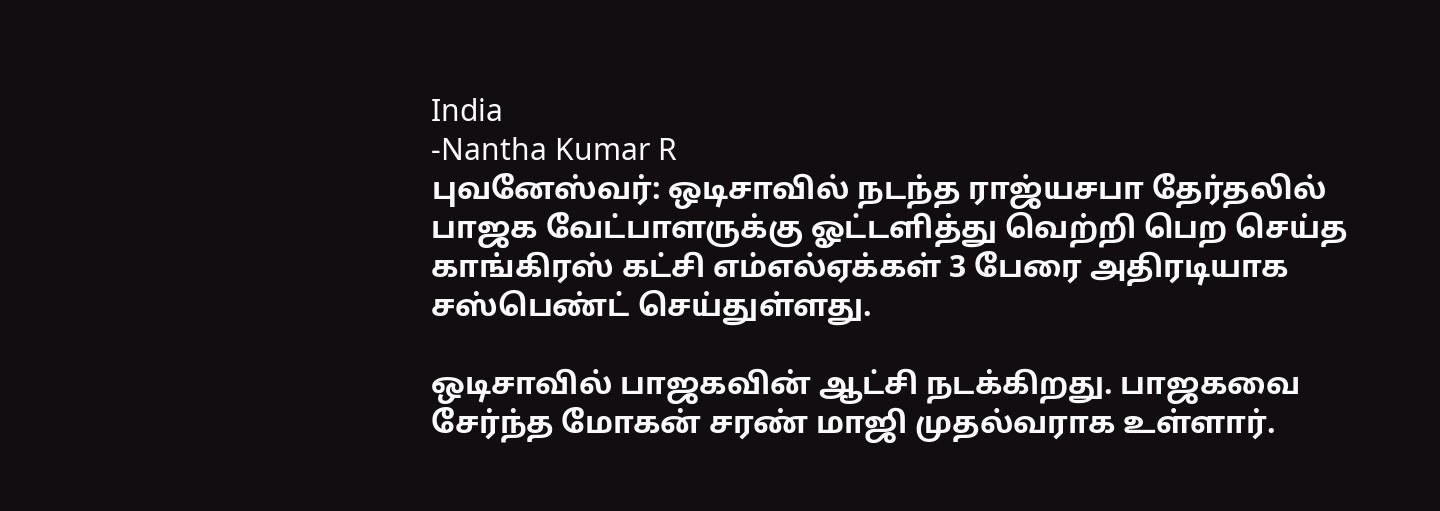India
-Nantha Kumar R
புவனேஸ்வர்: ஒடிசாவில் நடந்த ராஜ்யசபா தேர்தலில் பாஜக வேட்பாளருக்கு ஓட்டளித்து வெற்றி பெற செய்த காங்கிரஸ் கட்சி எம்எல்ஏக்கள் 3 பேரை அதிரடியாக சஸ்பெண்ட் செய்துள்ளது.

ஒடிசாவில் பாஜகவின் ஆட்சி நடக்கிறது. பாஜகவை சேர்ந்த மோகன் சரண் மாஜி முதல்வராக உள்ளார்.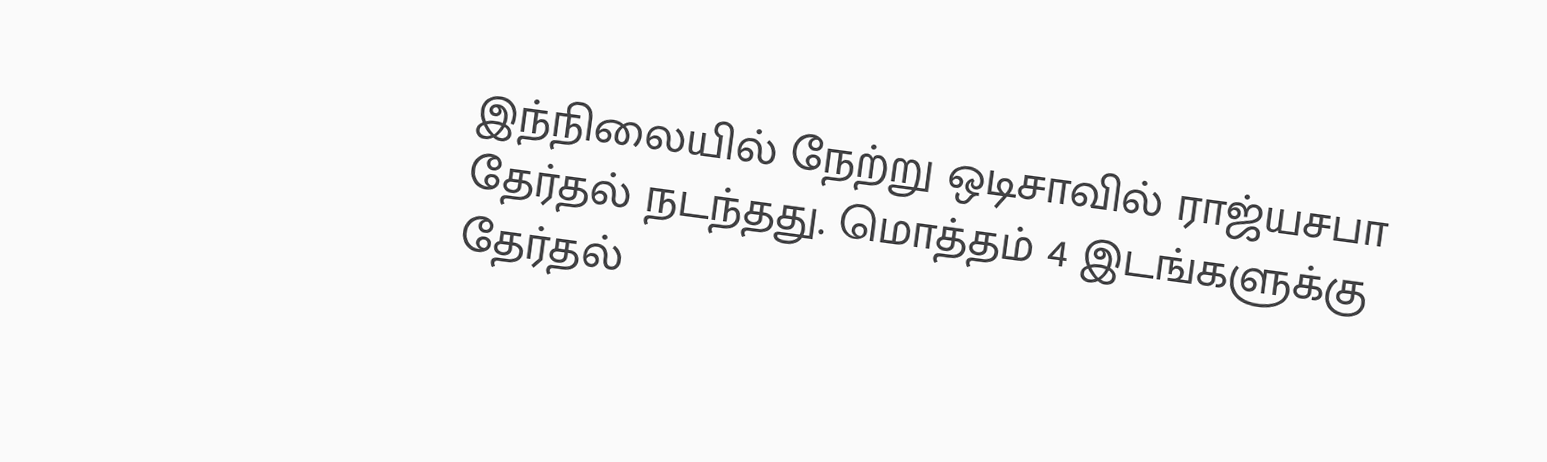இந்நிலையில் நேற்று ஒடிசாவில் ராஜ்யசபா தேர்தல் நடந்தது. மொத்தம் 4 இடங்களுக்கு தேர்தல்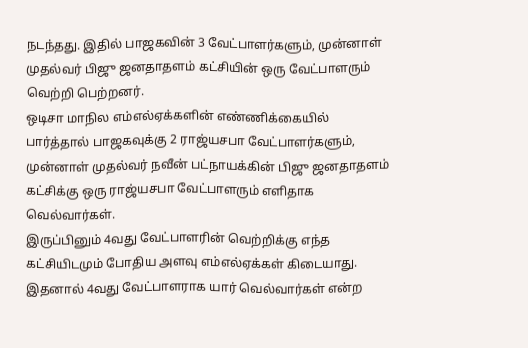நடந்தது. இதில் பாஜகவின் 3 வேட்பாளர்களும், முன்னாள் முதல்வர் பிஜு ஜனதாதளம் கட்சியின் ஒரு வேட்பாளரும் வெற்றி பெற்றனர்.
ஒடிசா மாநில எம்எல்ஏக்களின் எண்ணிக்கையில் பார்த்தால் பாஜகவுக்கு 2 ராஜ்யசபா வேட்பாளர்களும், முன்னாள் முதல்வர் நவீன் பட்நாயக்கின் பிஜு ஜனதாதளம் கட்சிக்கு ஒரு ராஜ்யசபா வேட்பாளரும் எளிதாக வெல்வார்கள்.
இருப்பினும் 4வது வேட்பாளரின் வெற்றிக்கு எந்த கட்சியிடமும் போதிய அளவு எம்எல்ஏக்கள் கிடையாது. இதனால் 4வது வேட்பாளராக யார் வெல்வார்கள் என்ற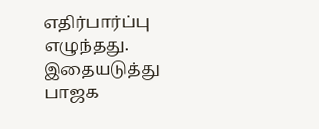எதிர்பார்ப்பு எழுந்தது. இதையடுத்து பாஜக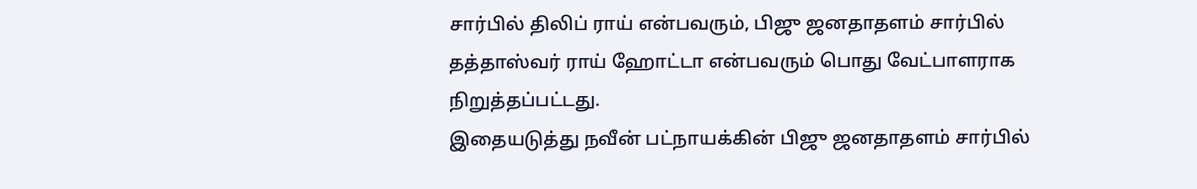சார்பில் திலிப் ராய் என்பவரும், பிஜு ஜனதாதளம் சார்பில் தத்தாஸ்வர் ராய் ஹோட்டா என்பவரும் பொது வேட்பாளராக நிறுத்தப்பட்டது.
இதையடுத்து நவீன் பட்நாயக்கின் பிஜு ஜனதாதளம் சார்பில்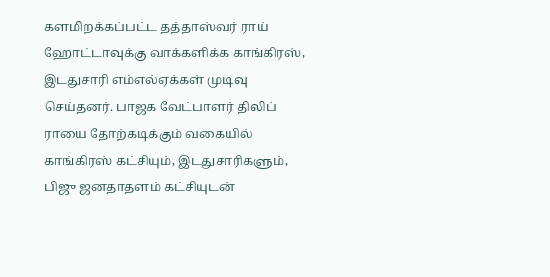களமிறக்கப்பட்ட தத்தாஸ்வர் ராய் ஹோட்டாவுக்கு வாக்களிக்க காங்கிரஸ், இடதுசாரி எம்எல்ஏக்கள் முடிவு செய்தனர். பாஜக வேட்பாளர் திலிப் ராயை தோற்கடிக்கும் வகையில் காங்கிரஸ் கட்சியும், இடதுசாரிகளும், பிஜு ஜனதாதளம் கட்சியுடன்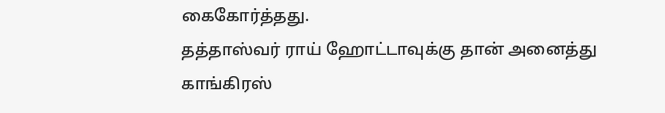கைகோர்த்தது.
தத்தாஸ்வர் ராய் ஹோட்டாவுக்கு தான் அனைத்து காங்கிரஸ்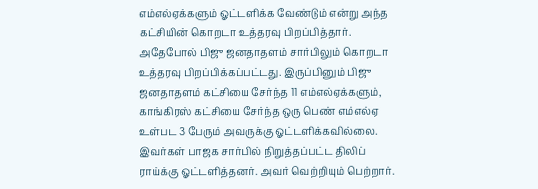எம்எல்ஏக்களும் ஓட்டளிக்க வேண்டும் என்று அந்த கட்சியின் கொறடா உத்தரவு பிறப்பித்தார். அதேபோல் பிஜு ஜனதாதளம் சார்பிலும் கொறடா உத்தரவு பிறப்பிக்கப்பட்டது. இருப்பினும் பிஜு ஜனதாதளம் கட்சியை சேர்ந்த 11 எம்எல்ஏக்களும், காங்கிரஸ் கட்சியை சேர்ந்த ஒரு பெண் எம்எல்ஏ உள்பட 3 பேரும் அவருக்கு ஓட்டளிக்கவில்லை.
இவர்கள் பாஜக சார்பில் நிறுத்தப்பட்ட திலிப் ராய்க்கு ஓட்டளித்தனர். அவர் வெற்றியும் பெற்றார்.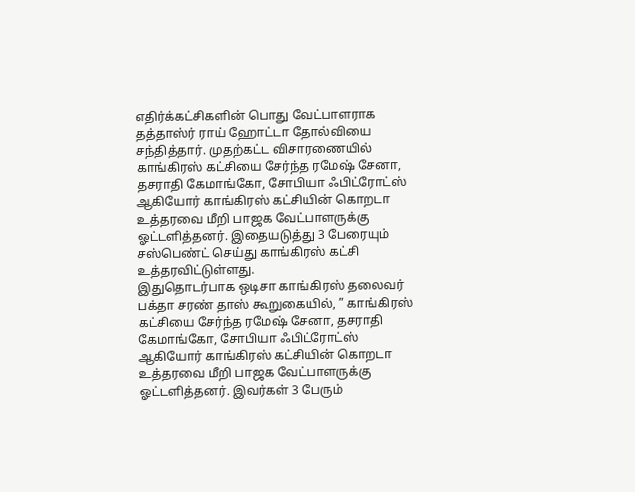எதிர்க்கட்சிகளின் பொது வேட்பாளராக தத்தாஸ்ர் ராய் ஹோட்டா தோல்வியை சந்தித்தார். முதற்கட்ட விசாரணையில் காங்கிரஸ் கட்சியை சேர்ந்த ரமேஷ் சேனா, தசராதி கேமாங்கோ, சோபியா ஃபிட்ரோட்ஸ் ஆகியோர் காங்கிரஸ் கட்சியின் கொறடா உத்தரவை மீறி பாஜக வேட்பாளருக்கு ஓட்டளித்தனர். இதையடுத்து 3 பேரையும் சஸ்பெண்ட் செய்து காங்கிரஸ் கட்சி உத்தரவிட்டுள்ளது.
இதுதொடர்பாக ஒடிசா காங்கிரஸ் தலைவர் பக்தா சரண் தாஸ் கூறுகையில், ” காங்கிரஸ் கட்சியை சேர்ந்த ரமேஷ் சேனா, தசராதி கேமாங்கோ, சோபியா ஃபிட்ரோட்ஸ் ஆகியோர் காங்கிரஸ் கட்சியின் கொறடா உத்தரவை மீறி பாஜக வேட்பாளருக்கு ஓட்டளித்தனர். இவர்கள் 3 பேரும்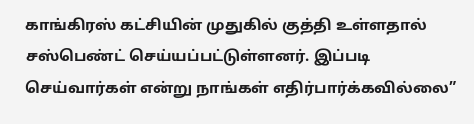காங்கிரஸ் கட்சியின் முதுகில் குத்தி உள்ளதால் சஸ்பெண்ட் செய்யப்பட்டுள்ளனர். இப்படி செய்வார்கள் என்று நாங்கள் எதிர்பார்க்கவில்லை”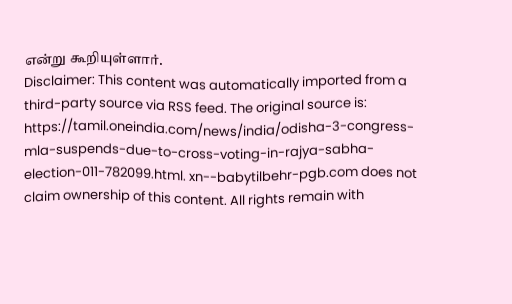என்று கூறியுள்ளார்.
Disclaimer: This content was automatically imported from a third-party source via RSS feed. The original source is: https://tamil.oneindia.com/news/india/odisha-3-congress-mla-suspends-due-to-cross-voting-in-rajya-sabha-election-011-782099.html. xn--babytilbehr-pgb.com does not claim ownership of this content. All rights remain with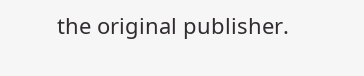the original publisher.